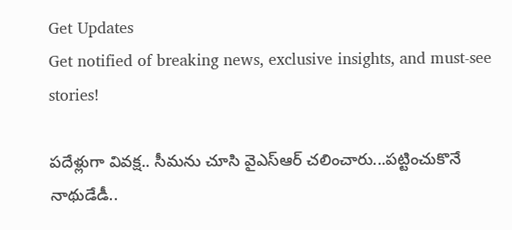Get Updates
Get notified of breaking news, exclusive insights, and must-see stories!

పదేళ్లుగా వివక్ష.. సీమను చూసి వైఎస్ఆర్ చలించారు...పట్టించుకొనే నాథుడేడీ..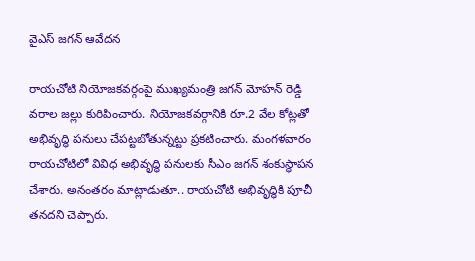వైఎస్ జగన్ ఆవేదన

రాయచోటి నియోజకవర్గంపై ముఖ్యమంత్రి జగన్ మోహన్ రెడ్డి వరాల జల్లు కురిపించారు. నియోజకవర్గానికి రూ.2 వేల కోట్లతో అభివృద్ధి పనులు చేపట్టబోతున్నట్టు ప్రకటించారు. మంగళవారం రాయచోటిలో వివిధ అభివృద్ధి పనులకు సీఎం జగన్ శంకుస్థాపన చేశారు. అనంతరం మాట్లాడుతూ.. రాయచోటి అభివృద్ధికి పూచీ తనదని చెప్పారు.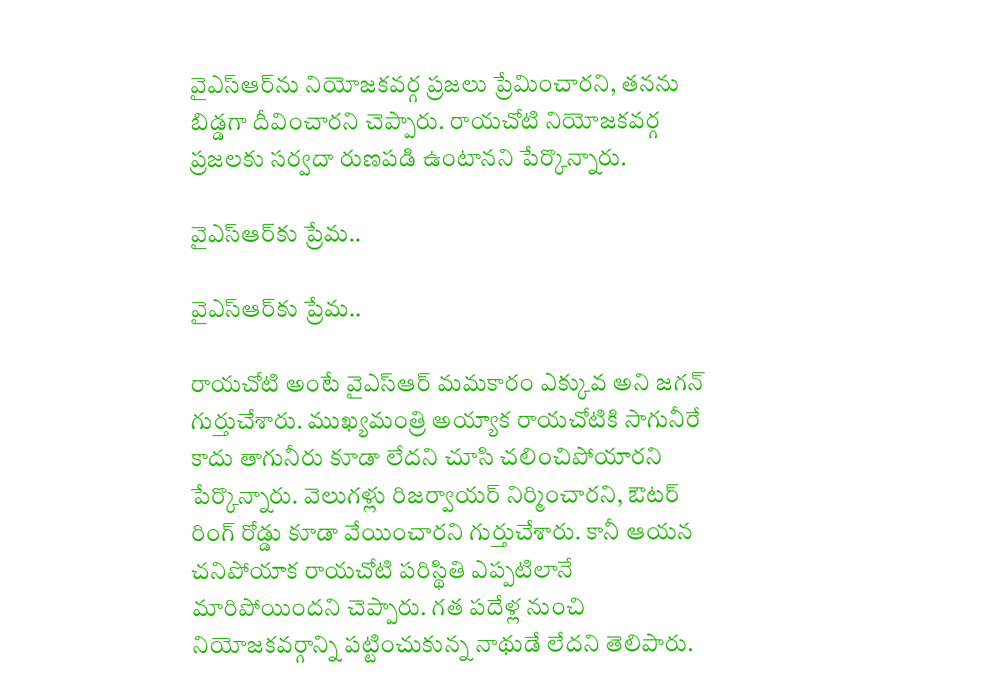వైఎస్ఆర్‌ను నియోజకవర్గ ప్రజలు ప్రేమించారని, తనను బిడ్డగా దీవించారని చెప్పారు. రాయచోటి నియోజకవర్గ ప్రజలకు సర్వదా రుణపడి ఉంటానని పేర్కొన్నారు.

వైఎస్ఆర్‌కు ప్రేమ..

వైఎస్ఆర్‌కు ప్రేమ..

రాయచోటి అంటే వైఎస్ఆర్ మమకారం ఎక్కువ అని జగన్ గుర్తుచేశారు. ముఖ్యమంత్రి అయ్యాక రాయచోటికి సాగునీరే కాదు తాగునీరు కూడా లేదని చూసి చలించిపోయారని పేర్కొన్నారు. వెలుగళ్లు రిజర్వాయర్ నిర్మించారని, ఔటర్ రింగ్ రోడ్డు కూడా వేయించారని గుర్తుచేశారు. కానీ ఆయన చనిపోయాక రాయచోటి పరిస్థితి ఎప్పటిలానే మారిపోయిందని చెప్పారు. గత పదేళ్ల నుంచి నియోజకవర్గాన్ని పట్టించుకున్న నాథుడే లేదని తెలిపారు.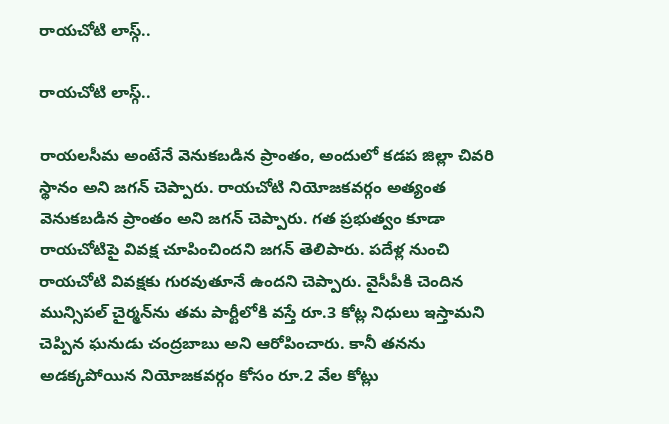రాయచోటి లాస్గ్..

రాయచోటి లాస్గ్..

రాయలసీమ అంటేనే వెనుకబడిన ప్రాంతం, అందులో కడప జిల్లా చివరి స్థానం అని జగన్ చెప్పారు. రాయచోటి నియోజకవర్గం అత్యంత వెనుకబడిన ప్రాంతం అని జగన్ చెప్పారు. గత ప్రభుత్వం కూడా రాయచోటిపై వివక్ష చూపించిందని జగన్ తెలిపారు. పదేళ్ల నుంచి రాయచోటి వివక్షకు గురవుతూనే ఉందని చెప్పారు. వైసీపీకి చెందిన మున్సిపల్ చైర్మన్‌ను తమ పార్టీలోకి వస్తే రూ.3 కోట్ల నిధులు ఇస్తామని చెప్పిన ఘనుడు చంద్రబాబు అని ఆరోపించారు. కానీ తనను అడక్కపోయిన నియోజకవర్గం కోసం రూ.2 వేల కోట్లు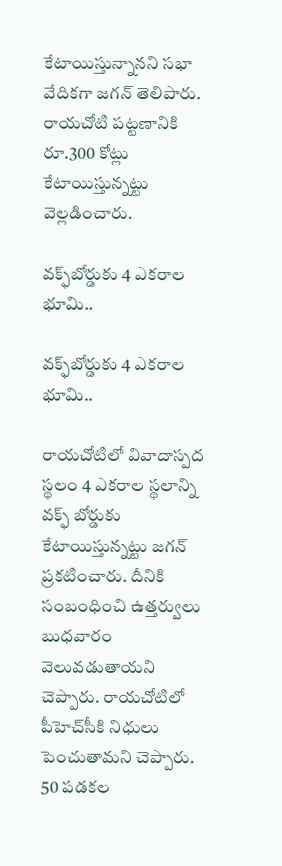కేటాయిస్తున్నానని సభా వేదికగా జగన్ తెలిపారు. రాయచోటి పట్టణానికి రూ.300 కోట్లు కేటాయిస్తున్నట్టు వెల్లడించారు.

వక్ఫ్‌బోర్డుకు 4 ఎకరాల భూమి..

వక్ఫ్‌బోర్డుకు 4 ఎకరాల భూమి..

రాయచోటిలో వివాదాస్పద స్థలం 4 ఎకరాల స్థలాన్ని వక్ఫ్ బోర్డుకు కేటాయిస్తున్నట్టు జగన్ ప్రకటించారు. దీనికి సంబంధించి ఉత్తర్వులు బుధవారం వెలువడుతాయని చెప్పారు. రాయచోటిలో పీహెచ్‌సీకి నిధులు పెంచుతామని చెప్పారు. 50 పడకల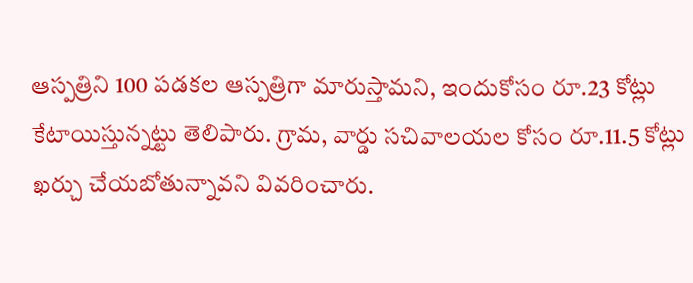ఆస్పత్రిని 100 పడకల ఆస్పత్రిగా మారుస్తామని, ఇందుకోసం రూ.23 కోట్లు కేటాయిస్తున్నట్టు తెలిపారు. గ్రామ, వార్డు సచివాలయల కోసం రూ.11.5 కోట్లు ఖర్చు చేయబోతున్నావని వివరించారు.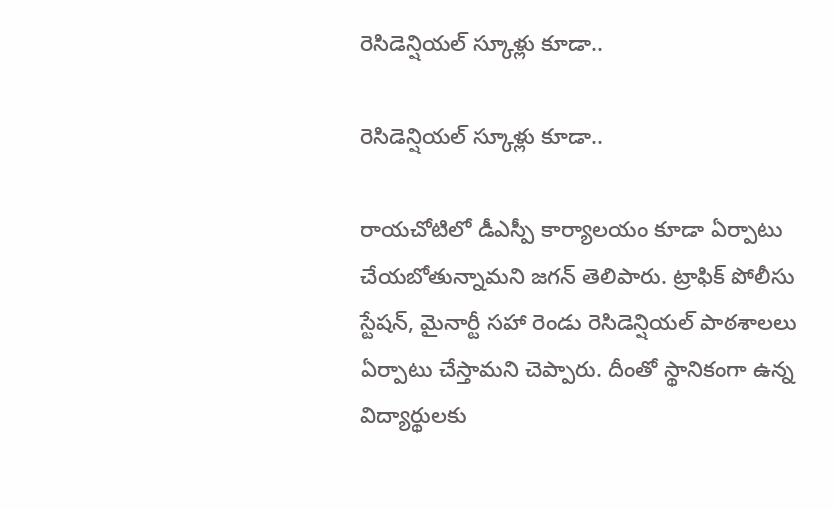రెసిడెన్షియల్ స్కూళ్లు కూడా..

రెసిడెన్షియల్ స్కూళ్లు కూడా..

రాయచోటిలో డీఎస్పీ కార్యాలయం కూడా ఏర్పాటు చేయబోతున్నామని జగన్ తెలిపారు. ట్రాఫిక్ పోలీసు స్టేషన్, మైనార్టీ సహా రెండు రెసిడెన్షియల్ పాఠశాలలు ఏర్పాటు చేస్తామని చెప్పారు. దీంతో స్థానికంగా ఉన్న విద్యార్థులకు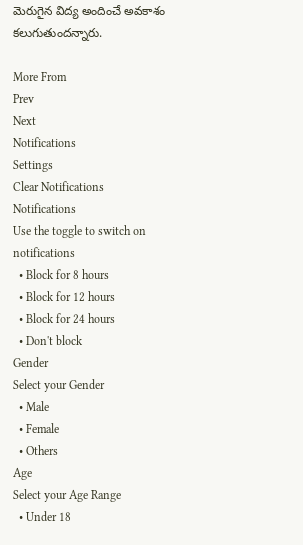మెరుగైన విద్య అందించే అవకాశం కలుగుతుందన్నారు.

More From
Prev
Next
Notifications
Settings
Clear Notifications
Notifications
Use the toggle to switch on notifications
  • Block for 8 hours
  • Block for 12 hours
  • Block for 24 hours
  • Don't block
Gender
Select your Gender
  • Male
  • Female
  • Others
Age
Select your Age Range
  • Under 18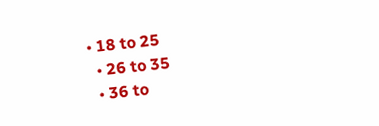• 18 to 25
  • 26 to 35
  • 36 to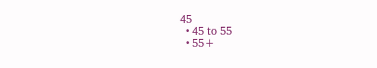45
  • 45 to 55
  • 55+